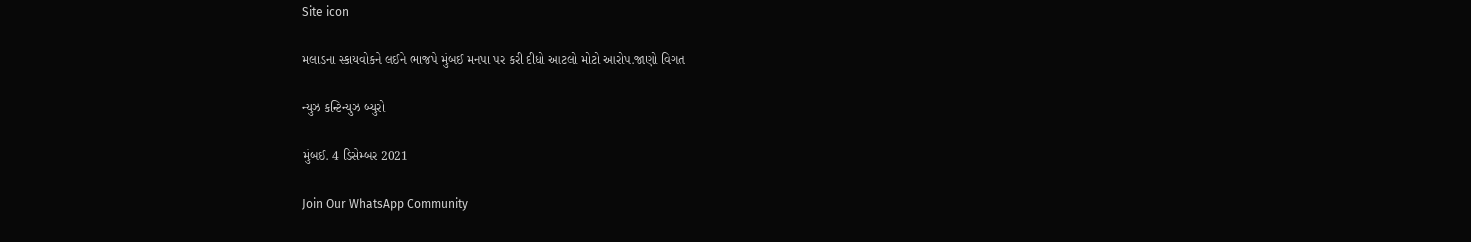Site icon

મલાડના સ્કાયવોકને લઈને ભાજપે મુંબઈ મનપા પર કરી દીધો આટલો મોટો આરોપ.જાણો વિગત

ન્યુઝ કન્ટિન્યુઝ બ્યુરો

મુંબઈ. 4 ડિસેમ્બર 2021

Join Our WhatsApp Community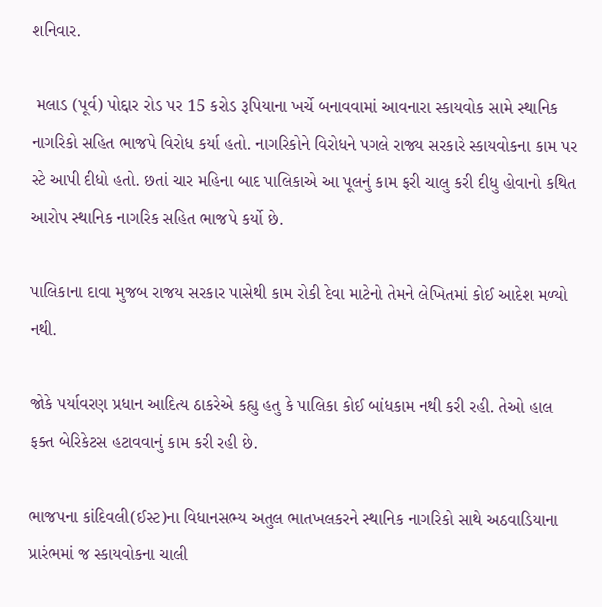શનિવાર.

 મલાડ (પૂર્વ) પોદ્દાર રોડ પર 15 કરોડ રૂપિયાના ખર્ચે બનાવવામાં આવનારા સ્કાયવોક સામે સ્થાનિક નાગરિકો સહિત ભાજપે વિરોધ કર્યા હતો. નાગરિકોને વિરોધને પગલે રાજ્ય સરકારે સ્કાયવોકના કામ પર સ્ટે આપી દીધો હતો. છતાં ચાર મહિના બાદ પાલિકાએ આ પૂલનું કામ ફરી ચાલુ કરી દીધુ હોવાનો કથિત આરોપ સ્થાનિક નાગરિક સહિત ભાજપે કર્યો છે.

પાલિકાના દાવા મુજબ રાજય સરકાર પાસેથી કામ રોકી દેવા માટેનો તેમને લેખિતમાં કોઈ આદેશ મળ્યો નથી.

જોકે પર્યાવરણ પ્રધાન આદિત્ય ઠાકરેએ કહ્યુ હતુ કે પાલિકા કોઈ બાંધકામ નથી કરી રહી. તેઓ હાલ ફક્ત બેરિકેટસ હટાવવાનું કામ કરી રહી છે.

ભાજપના કાંદિવલી(ઈસ્ટ)ના વિધાનસભ્ય અતુલ ભાતખલકરને સ્થાનિક નાગરિકો સાથે અઠવાડિયાના પ્રારંભમાં જ સ્કાયવોકના ચાલી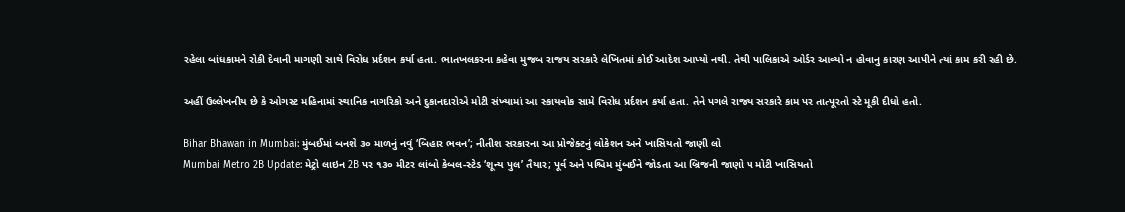રહેલા બાંધકામને રોકી દેવાની માગણી સાથે વિરોધ પ્રર્દશન કર્યા હતા. ભાતખલકરના કહેવા મુજબ રાજય સરકારે લેખિતમાં કોઈ આદેશ આપ્યો નથી. તેથી પાલિકાએ ઓર્ડર આવ્યો ન હોવાનુ કારણ આપીને ત્યાં કામ કરી રહી છે.

અહીં ઉલ્લેખનીય છે કે ઓગસ્ટ મહિનામાં સ્થાનિક નાગરિકો અને દુકાનદારોએ મોટી સંખ્યામાં આ સ્કાયવોક સામે વિરોધ પ્રર્દશન કર્યા હતા. તેને પગલે રાજ્ય સરકારે કામ પર તાત્પૂરતો સ્ટે મૂકી દીધો હતો.

Bihar Bhawan in Mumbai: મુંબઈમાં બનશે ૩૦ માળનું નવું ‘બિહાર ભવન’; નીતીશ સરકારના આ પ્રોજેક્ટનું લોકેશન અને ખાસિયતો જાણી લો
Mumbai Metro 2B Update: મેટ્રો લાઇન 2B પર ૧૩૦ મીટર લાંબો કેબલ-સ્ટેડ ‘શૂન્ય પુલ’ તૈયાર; પૂર્વ અને પશ્ચિમ મુંબઈને જોડતા આ બ્રિજની જાણો ૫ મોટી ખાસિયતો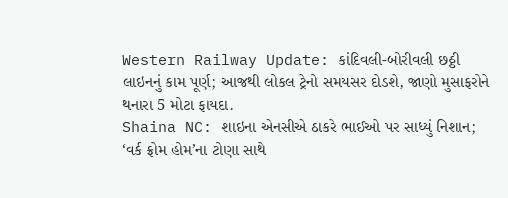Western Railway Update: કાંદિવલી-બોરીવલી છઠ્ઠી લાઇનનું કામ પૂર્ણ; આજથી લોકલ ટ્રેનો સમયસર દોડશે, જાણો મુસાફરોને થનારા 5 મોટા ફાયદા.
Shaina NC: શાઇના એનસીએ ઠાકરે ભાઈઓ પર સાધ્યું નિશાન; ‘વર્ક ફ્રોમ હોમ’ના ટોણા સાથે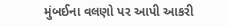મુંબઈના વલણો પર આપી આકરી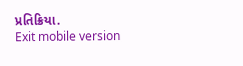પ્રતિક્રિયા.
Exit mobile version